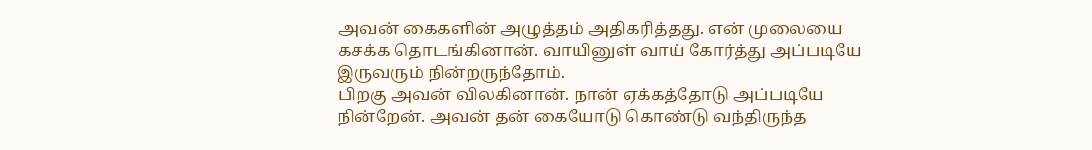அவன் கைகளின் அழுத்தம் அதிகரித்தது. என் முலையை கசக்க தொடங்கினான். வாயினுள் வாய் கோர்த்து அப்படியே இருவரும் நின்றருந்தோம்.
பிறகு அவன் விலகினான். நான் ஏக்கத்தோடு அப்படியே நின்றேன். அவன் தன் கையோடு கொண்டு வந்திருந்த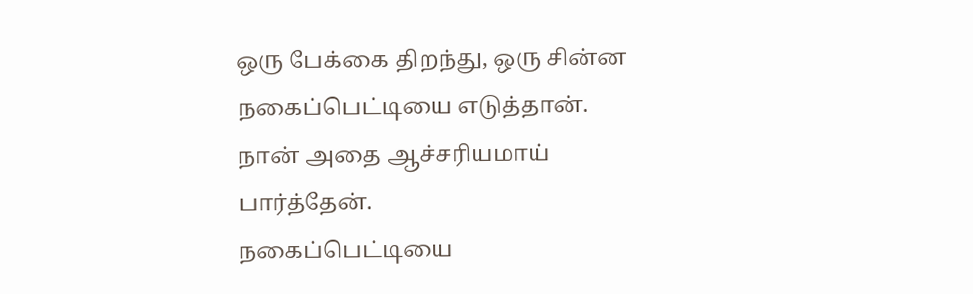ஒரு பேக்கை திறந்து, ஒரு சின்ன நகைப்பெட்டியை எடுத்தான்.
நான் அதை ஆச்சரியமாய் பார்த்தேன்.
நகைப்பெட்டியை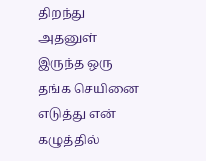திறந்து அதனுள் இருந்த ஒரு தங்க செயினை எடுத்து என் கழுத்தில்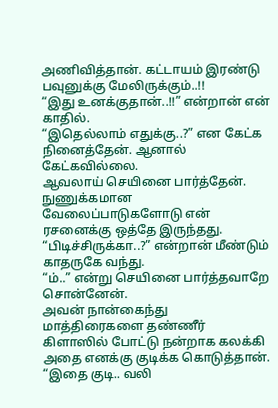அணிவித்தான். கட்டாயம் இரண்டு பவுனுக்கு மேலிருக்கும்..!!
“இது உனக்குதான்..!!” என்றான் என் காதில்.
“இதெல்லாம் எதுக்கு..?” என கேட்க நினைத்தேன். ஆனால் கேட்கவில்லை.
ஆவலாய் செயினை பார்த்தேன். நுணுக்கமான வேலைப்பாடுகளோடு என் ரசனைக்கு ஒத்தே இருந்தது.
“பிடிச்சிருக்கா..?” என்றான் மீண்டும் காதருகே வந்து.
“ம்..” என்று செயினை பார்த்தவாறே சொன்னேன்.
அவன் நான்கைந்து மாத்திரைகளை தண்ணீர் கிளாஸில் போட்டு நன்றாக கலக்கி அதை எனக்கு குடிக்க கொடுத்தான்.
“இதை குடி.. வலி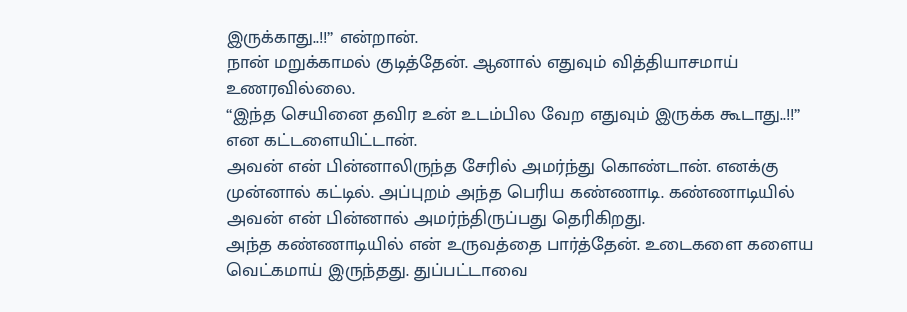இருக்காது..!!” என்றான்.
நான் மறுக்காமல் குடித்தேன். ஆனால் எதுவும் வித்தியாசமாய் உணரவில்லை.
“இந்த செயினை தவிர உன் உடம்பில வேற எதுவும் இருக்க கூடாது..!!” என கட்டளையிட்டான்.
அவன் என் பின்னாலிருந்த சேரில் அமர்ந்து கொண்டான். எனக்கு முன்னால் கட்டில். அப்புறம் அந்த பெரிய கண்ணாடி. கண்ணாடியில் அவன் என் பின்னால் அமர்ந்திருப்பது தெரிகிறது.
அந்த கண்ணாடியில் என் உருவத்தை பார்த்தேன். உடைகளை களைய வெட்கமாய் இருந்தது. துப்பட்டாவை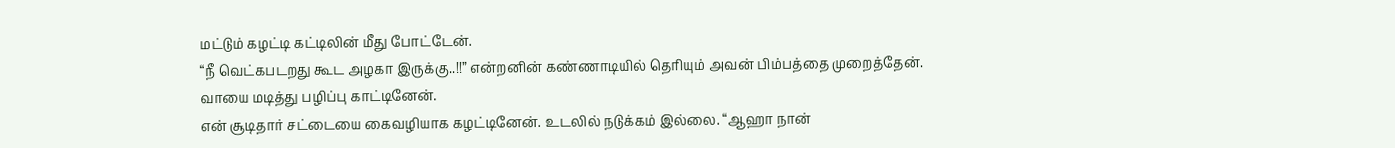மட்டும் கழட்டி கட்டிலின் மீது போட்டேன்.
“நீ வெட்கபடறது கூட அழகா இருக்கு..!!” என்றனின் கண்ணாடியில் தெரியும் அவன் பிம்பத்தை முறைத்தேன். வாயை மடித்து பழிப்பு காட்டினேன்.
என் சூடிதார் சட்டையை கைவழியாக கழட்டினேன். உடலில் நடுக்கம் இல்லை. “ஆஹா நான்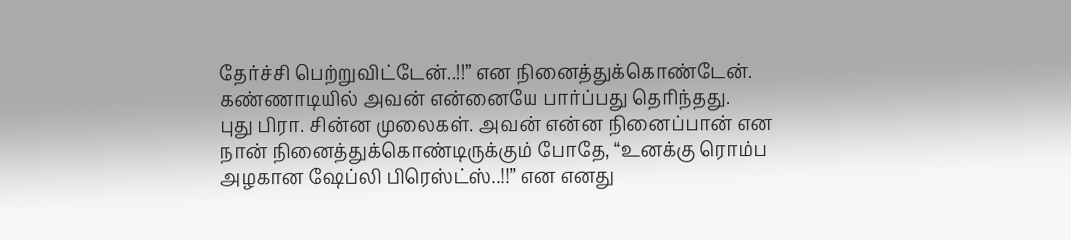தேர்ச்சி பெற்றுவிட்டேன்..!!” என நினைத்துக்கொண்டேன்.
கண்ணாடியில் அவன் என்னையே பார்ப்பது தெரிந்தது.
புது பிரா. சின்ன முலைகள். அவன் என்ன நினைப்பான் என நான் நினைத்துக்கொண்டிருக்கும் போதே, “உனக்கு ரொம்ப அழகான ஷேப்லி பிரெஸ்ட்ஸ்..!!” என எனது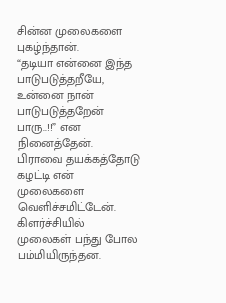சின்ன முலைகளை புகழ்ந்தான்.
“தடியா என்னை இந்த பாடுபடுத்தறீயே, உன்னை நான் பாடுபடுத்தறேன் பாரு..!!” என நினைத்தேன்.
பிராவை தயக்கத்தோடு கழட்டி என் முலைகளை வெளிச்சமிட்டேன். கிளர்ச்சியில் முலைகள் பந்து போல பம்மியிருந்தன.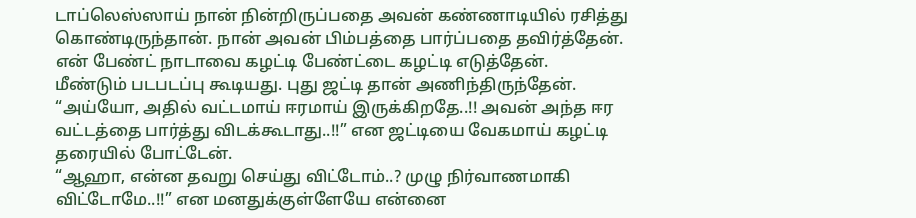டாப்லெஸ்ஸாய் நான் நின்றிருப்பதை அவன் கண்ணாடியில் ரசித்து கொண்டிருந்தான். நான் அவன் பிம்பத்தை பார்ப்பதை தவிர்த்தேன். என் பேண்ட் நாடாவை கழட்டி பேண்ட்டை கழட்டி எடுத்தேன்.
மீண்டும் படபடப்பு கூடியது. புது ஜட்டி தான் அணிந்திருந்தேன்.
“அய்யோ, அதில் வட்டமாய் ஈரமாய் இருக்கிறதே..!! அவன் அந்த ஈர வட்டத்தை பார்த்து விடக்கூடாது..!!” என ஜட்டியை வேகமாய் கழட்டி தரையில் போட்டேன்.
“ஆஹா, என்ன தவறு செய்து விட்டோம்..? முழு நிர்வாணமாகி விட்டோமே..!!” என மனதுக்குள்ளேயே என்னை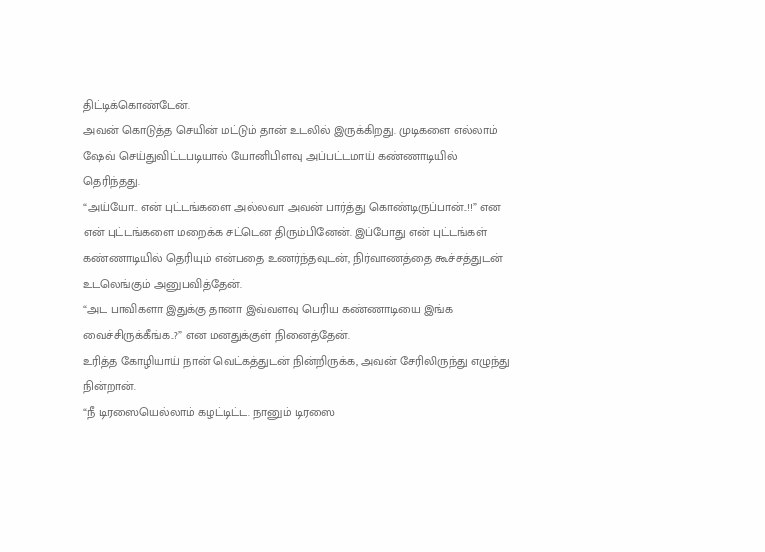திட்டிக்கொண்டேன்.
அவன் கொடுத்த செயின் மட்டும் தான் உடலில் இருக்கிறது. முடிகளை எல்லாம் ஷேவ் செய்துவிட்டபடியால் யோனிபிளவு அப்பட்டமாய் கண்ணாடியில் தெரிந்தது.
“அய்யோ.. என் புட்டங்களை அல்லவா அவன் பார்த்து கொண்டிருப்பான்..!!” என என் புட்டங்களை மறைக்க சட்டென திரும்பினேன். இப்போது என் புட்டங்கள் கண்ணாடியில் தெரியும் என்பதை உணர்ந்தவுடன், நிர்வாணத்தை கூச்சத்துடன் உடலெங்கும் அனுபவித்தேன்.
“அட பாவிகளா இதுக்கு தானா இவ்வளவு பெரிய கண்ணாடியை இங்க வைச்சிருக்கீங்க..?” என மனதுக்குள் நினைத்தேன்.
உரித்த கோழியாய் நான் வெட்கத்துடன் நின்றிருக்க, அவன் சேரிலிருந்து எழுந்து நின்றான்.
“நீ டிரஸையெல்லாம் கழட்டிட்ட. நானும் டிரஸை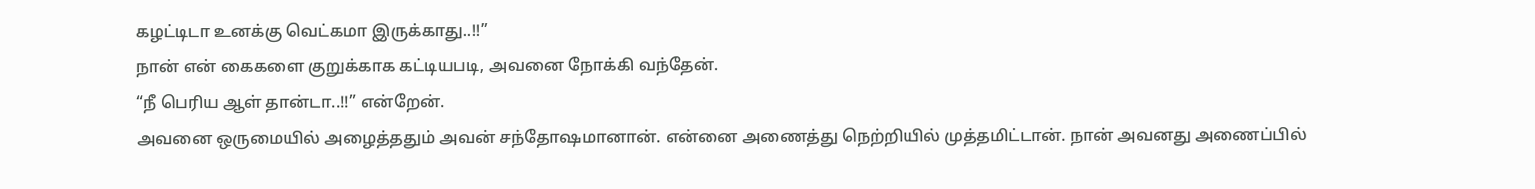கழட்டிடா உனக்கு வெட்கமா இருக்காது..!!”
நான் என் கைகளை குறுக்காக கட்டியபடி, அவனை நோக்கி வந்தேன்.
“நீ பெரிய ஆள் தான்டா..!!” என்றேன்.
அவனை ஒருமையில் அழைத்ததும் அவன் சந்தோஷமானான். என்னை அணைத்து நெற்றியில் முத்தமிட்டான். நான் அவனது அணைப்பில்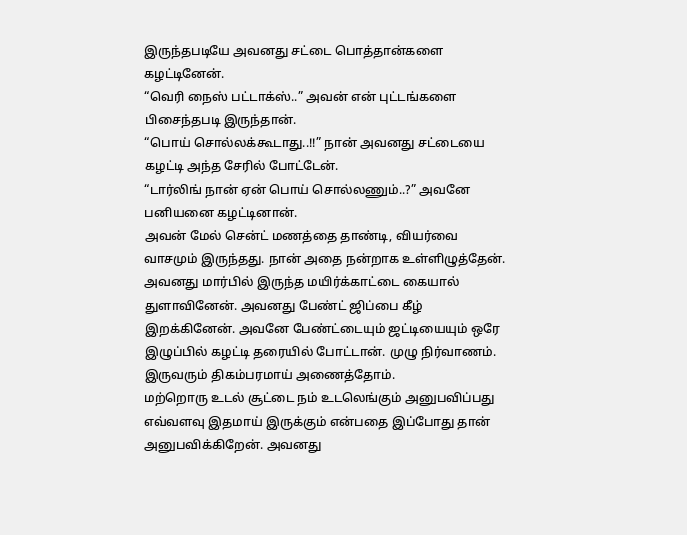இருந்தபடியே அவனது சட்டை பொத்தான்களை கழட்டினேன்.
“வெரி நைஸ் பட்டாக்ஸ்..” அவன் என் புட்டங்களை பிசைந்தபடி இருந்தான்.
“பொய் சொல்லக்கூடாது..!!” நான் அவனது சட்டையை கழட்டி அந்த சேரில் போட்டேன்.
“டார்லிங் நான் ஏன் பொய் சொல்லணும்..?” அவனே பனியனை கழட்டினான்.
அவன் மேல் சென்ட் மணத்தை தாண்டி, வியர்வை வாசமும் இருந்தது. நான் அதை நன்றாக உள்ளிழுத்தேன். அவனது மார்பில் இருந்த மயிர்க்காட்டை கையால் துளாவினேன். அவனது பேண்ட் ஜிப்பை கீழ் இறக்கினேன். அவனே பேண்ட்டையும் ஜட்டியையும் ஒரே இழுப்பில் கழட்டி தரையில் போட்டான். முழு நிர்வாணம். இருவரும் திகம்பரமாய் அணைத்தோம்.
மற்றொரு உடல் சூட்டை நம் உடலெங்கும் அனுபவிப்பது எவ்வளவு இதமாய் இருக்கும் என்பதை இப்போது தான் அனுபவிக்கிறேன். அவனது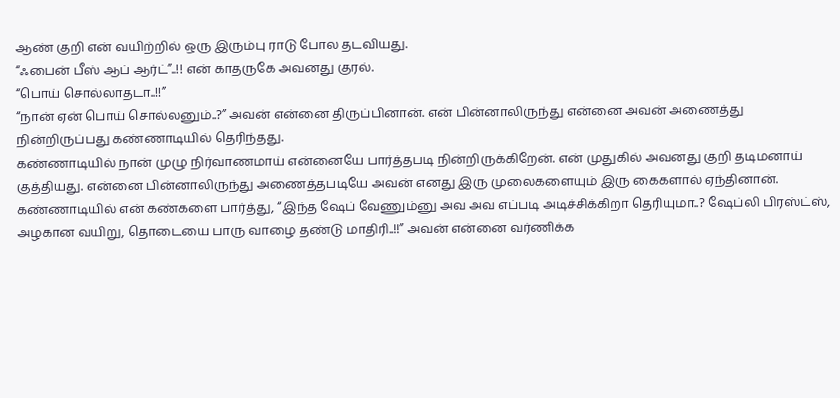ஆண் குறி என் வயிற்றில் ஒரு இரும்பு ராடு போல தடவியது.
“ஃபைன் பீஸ் ஆப் ஆர்ட்”..!! என் காதருகே அவனது குரல்.
“பொய் சொல்லாதடா..!!”
“நான் ஏன் பொய் சொல்லனும்..?” அவன் என்னை திருப்பினான். என் பின்னாலிருந்து என்னை அவன் அணைத்து நின்றிருப்பது கண்ணாடியில் தெரிந்தது.
கண்ணாடியில் நான் முழு நிர்வாணமாய் என்னையே பார்த்தபடி நின்றிருக்கிறேன். என் முதுகில் அவனது குறி தடிமனாய் குத்தியது. என்னை பின்னாலிருந்து அணைத்தபடியே அவன் எனது இரு முலைகளையும் இரு கைகளால் ஏந்தினான்.
கண்ணாடியில் என் கண்களை பார்த்து, “இந்த ஷேப் வேணும்னு அவ அவ எப்படி அடிச்சிக்கிறா தெரியுமா..? ஷேப்லி பிரஸ்ட்ஸ், அழகான வயிறு, தொடையை பாரு வாழை தண்டு மாதிரி..!!” அவன் என்னை வர்ணிக்க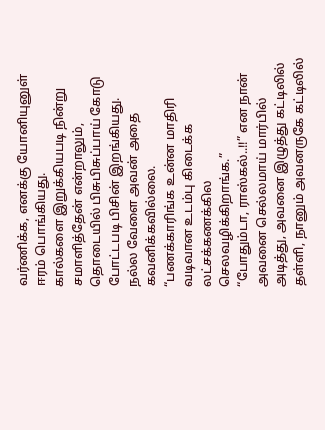வர்ணிக்க, எனக்கு யோனியுனுள் ஈரம் பொங்கியது.
கால்களை இறுக்கியபடி நின்று சமாளித்தேன் என்றாலும், தொடையில் பிசுபிசுப்பாய் கோடு போட்டபடி பிசின் இறங்கியது.
நல்ல வேளை அவன் அதை கவனிக்கவில்லை.
“பணக்காரிங்க உன்ன மாதிரி வடிவான உடம்பு கிடைக்க லட்சக்கணக்கில செலவழிக்கிறாங்க.”
“போதும்டா, ராஸ்கல்..!!” என நான் அவனை செல்லமாய் மார்பில் அடித்து, அவனை இழுத்து கட்டிலில் தள்ளி, நானும் அவனருகே கட்டிலில்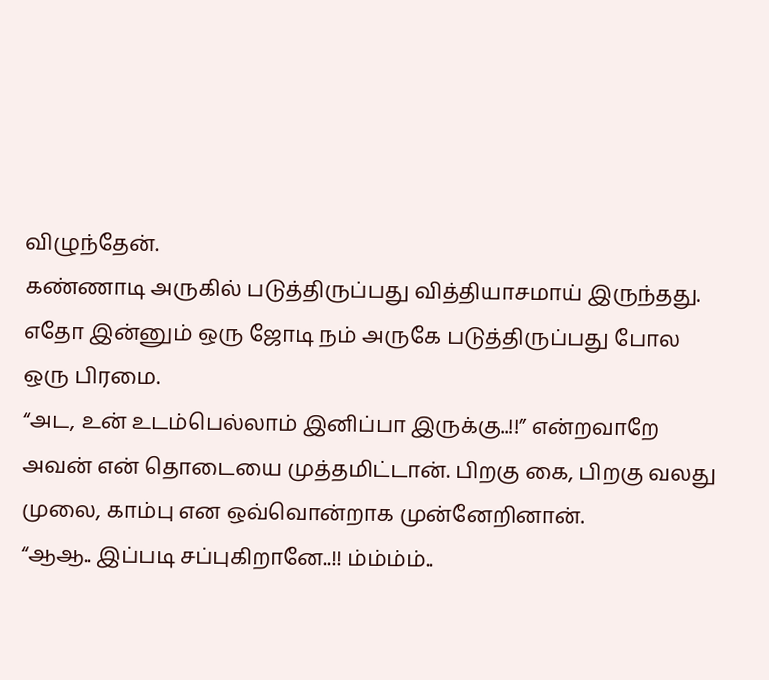விழுந்தேன்.
கண்ணாடி அருகில் படுத்திருப்பது வித்தியாசமாய் இருந்தது. எதோ இன்னும் ஒரு ஜோடி நம் அருகே படுத்திருப்பது போல ஒரு பிரமை.
“அட, உன் உடம்பெல்லாம் இனிப்பா இருக்கு..!!” என்றவாறே அவன் என் தொடையை முத்தமிட்டான். பிறகு கை, பிறகு வலது முலை, காம்பு என ஒவ்வொன்றாக முன்னேறினான்.
“ஆஆ.. இப்படி சப்புகிறானே..!! ம்ம்ம்ம்..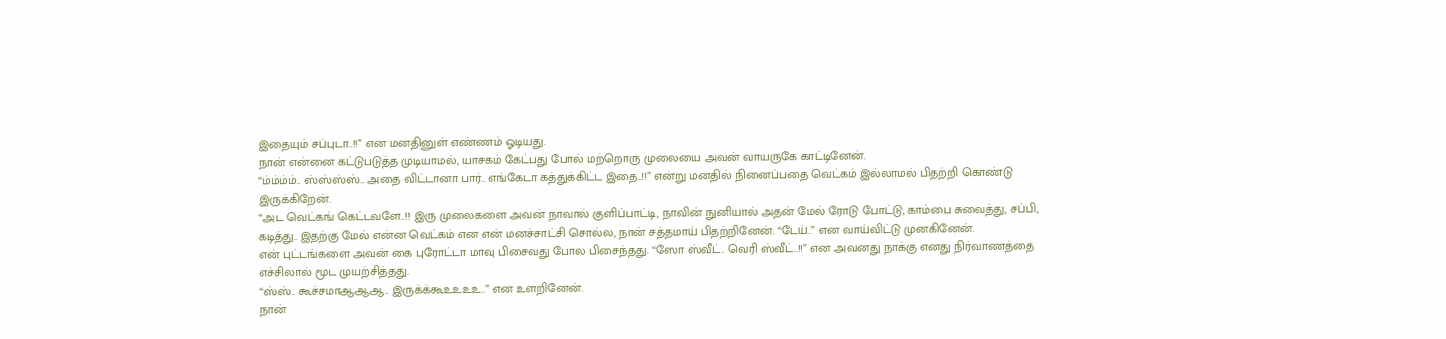இதையும் சப்புடா..!!” என மனதினுள் எண்ணம் ஓடியது.
நான் என்னை கட்டுபடுத்த முடியாமல், யாசகம் கேட்பது போல் மற்றொரு முலையை அவன் வாயருகே காட்டினேன்.
“ம்ம்ம்ம்.. ஸ்ஸ்ஸ்ஸ்.. அதை விட்டானா பார்.. எங்கேடா கத்துக்கிட்ட இதை..!!” என்று மனதில் நினைப்பதை வெட்கம் இல்லாமல் பிதற்றி கொண்டு இருக்கிறேன்.
“அட வெட்கங் கெட்டவளே..!! இரு முலைகளை அவன் நாவால் குளிப்பாட்டி, நாவின் நுனியால் அதன் மேல் ரோடு போட்டு, காம்பை சுவைத்து, சப்பி, கடித்து.. இதற்கு மேல் என்ன வெட்கம் என என் மனச்சாட்சி சொல்ல, நான் சத்தமாய் பிதற்றினேன். “டேய்..” என வாய்விட்டு முனகினேன்.
என் புட்டங்களை அவன் கை புரோட்டா மாவு பிசைவது போல பிசைந்தது. “ஸோ ஸ்வீட்.. வெரி ஸ்வீட்..!!” என அவனது நாக்கு எனது நிர்வாணத்தை எச்சிலால் மூட முயற்சித்தது.
“ஸ்ஸ்.. கூச்சமாஆஆஆ.. இருக்க்கூஉஉஉஉ..” என உளறினேன்.
நான்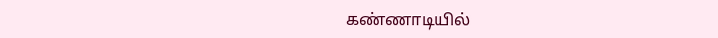கண்ணாடியில்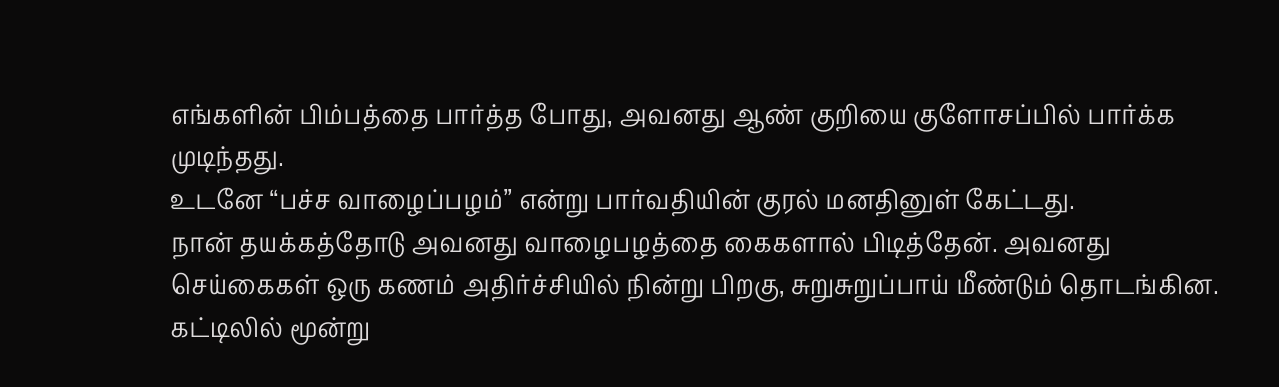எங்களின் பிம்பத்தை பார்த்த போது, அவனது ஆண் குறியை குளோசப்பில் பார்க்க முடிந்தது.
உடனே “பச்ச வாழைப்பழம்” என்று பார்வதியின் குரல் மனதினுள் கேட்டது.
நான் தயக்கத்தோடு அவனது வாழைபழத்தை கைகளால் பிடித்தேன். அவனது செய்கைகள் ஒரு கணம் அதிர்ச்சியில் நின்று பிறகு, சுறுசுறுப்பாய் மீண்டும் தொடங்கின.
கட்டிலில் மூன்று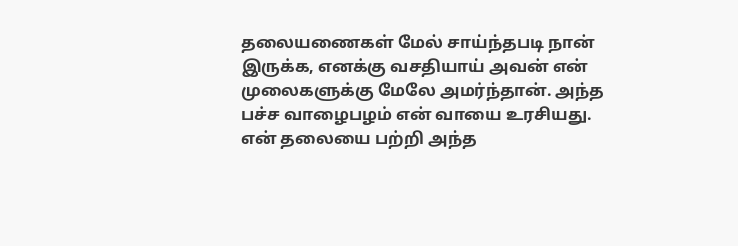தலையணைகள் மேல் சாய்ந்தபடி நான் இருக்க, எனக்கு வசதியாய் அவன் என் முலைகளுக்கு மேலே அமர்ந்தான். அந்த பச்ச வாழைபழம் என் வாயை உரசியது.
என் தலையை பற்றி அந்த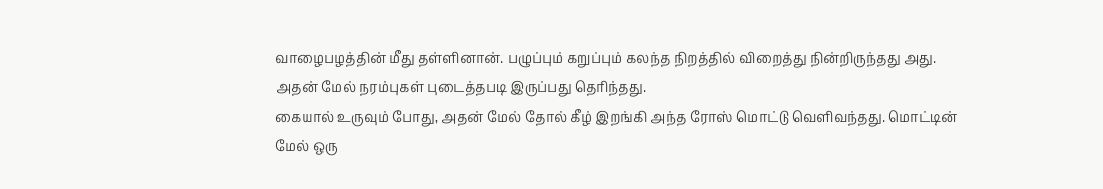வாழைபழத்தின் மீது தள்ளினான். பழுப்பும் கறுப்பும் கலந்த நிறத்தில் விறைத்து நின்றிருந்தது அது. அதன் மேல் நரம்புகள் புடைத்தபடி இருப்பது தெரிந்தது.
கையால் உருவும் போது, அதன் மேல் தோல் கீழ் இறங்கி அந்த ரோஸ் மொட்டு வெளிவந்தது. மொட்டின் மேல் ஒரு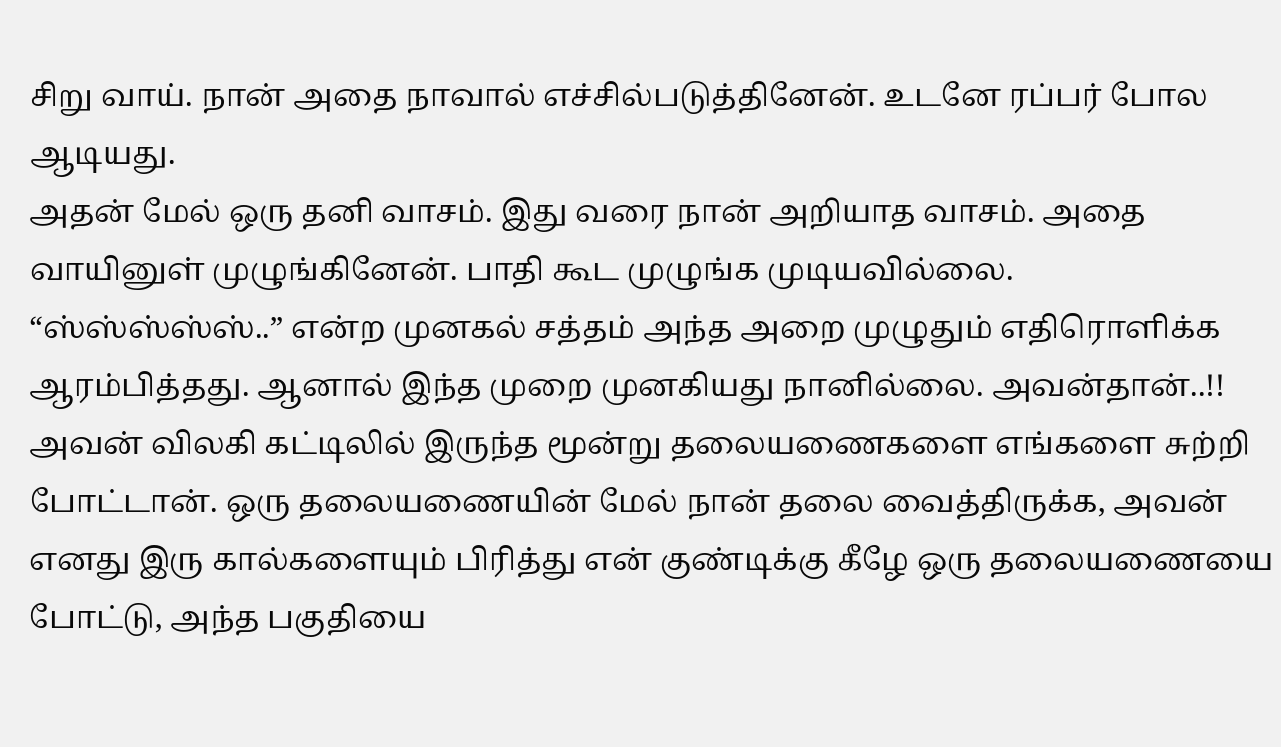சிறு வாய். நான் அதை நாவால் எச்சில்படுத்தினேன். உடனே ரப்பர் போல ஆடியது.
அதன் மேல் ஒரு தனி வாசம். இது வரை நான் அறியாத வாசம். அதை வாயினுள் முழுங்கினேன். பாதி கூட முழுங்க முடியவில்லை.
“ஸ்ஸ்ஸ்ஸ்ஸ்..” என்ற முனகல் சத்தம் அந்த அறை முழுதும் எதிரொளிக்க ஆரம்பித்தது. ஆனால் இந்த முறை முனகியது நானில்லை. அவன்தான்..!!
அவன் விலகி கட்டிலில் இருந்த மூன்று தலையணைகளை எங்களை சுற்றி போட்டான். ஒரு தலையணையின் மேல் நான் தலை வைத்திருக்க, அவன் எனது இரு கால்களையும் பிரித்து என் குண்டிக்கு கீழே ஒரு தலையணையை போட்டு, அந்த பகுதியை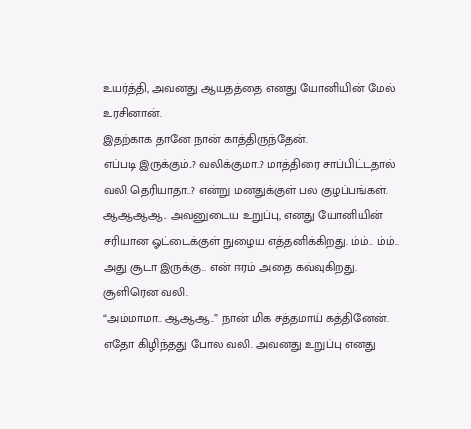உயர்த்தி, அவனது ஆயதத்தை எனது யோனியின் மேல் உரசினான்.
இதற்காக தானே நான் காத்திருந்தேன்.
எப்படி இருக்கும்..? வலிக்குமா..? மாத்திரை சாப்பிட்டதால் வலி தெரியாதா..? என்று மனதுக்குள் பல குழப்பங்கள்.
ஆஆஆஆ.. அவனுடைய உறுப்பு, எனது யோனியின் சரியான ஓட்டைக்குள் நுழைய எத்தனிக்கிறது. ம்ம்.. ம்ம்.. அது சூடா இருக்கு.. என் ஈரம் அதை கவ்வுகிறது. சூளிரென வலி.
“அம்மாமா.. ஆஆஆ..” நான் மிக சத்தமாய் கத்தினேன். எதோ கிழிந்தது போல வலி. அவனது உறுப்பு எனது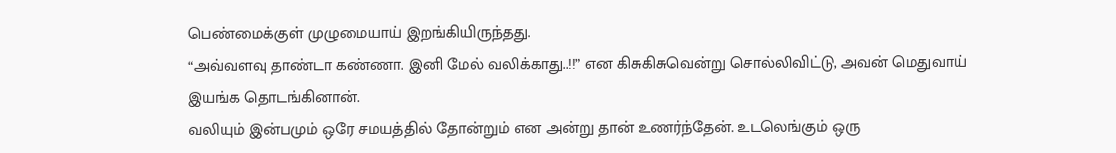பெண்மைக்குள் முழுமையாய் இறங்கியிருந்தது.
“அவ்வளவு தாண்டா கண்ணா. இனி மேல் வலிக்காது..!!” என கிசுகிசுவென்று சொல்லிவிட்டு, அவன் மெதுவாய் இயங்க தொடங்கினான்.
வலியும் இன்பமும் ஒரே சமயத்தில் தோன்றும் என அன்று தான் உணர்ந்தேன். உடலெங்கும் ஒரு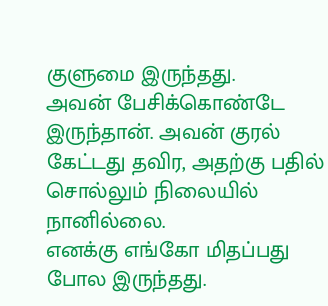குளுமை இருந்தது.
அவன் பேசிக்கொண்டே இருந்தான். அவன் குரல் கேட்டது தவிர, அதற்கு பதில் சொல்லும் நிலையில் நானில்லை.
எனக்கு எங்கோ மிதப்பது போல இருந்தது.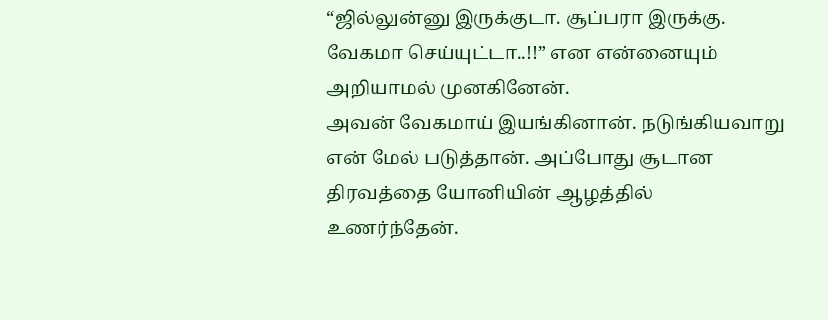“ஜில்லுன்னு இருக்குடா. சூப்பரா இருக்கு. வேகமா செய்யுட்டா..!!” என என்னையும் அறியாமல் முனகினேன்.
அவன் வேகமாய் இயங்கினான். நடுங்கியவாறு என் மேல் படுத்தான். அப்போது சூடான திரவத்தை யோனியின் ஆழத்தில் உணர்ந்தேன்.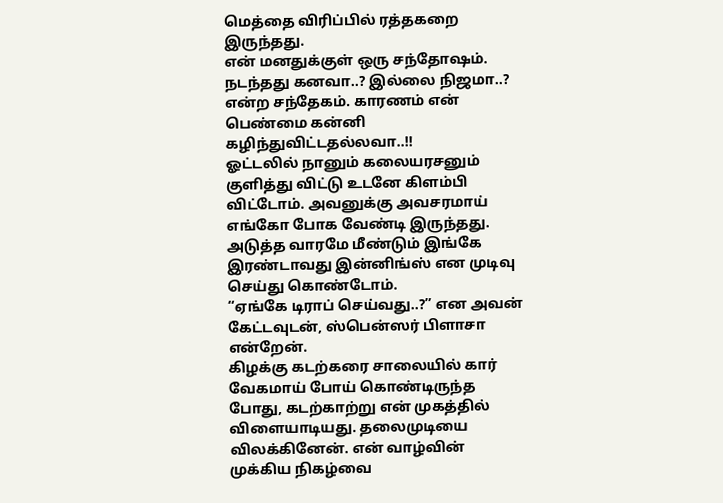மெத்தை விரிப்பில் ரத்தகறை இருந்தது.
என் மனதுக்குள் ஒரு சந்தோஷம். நடந்தது கனவா..? இல்லை நிஜமா..? என்ற சந்தேகம். காரணம் என் பெண்மை கன்னி கழிந்துவிட்டதல்லவா..!!
ஓட்டலில் நானும் கலையரசனும் குளித்து விட்டு உடனே கிளம்பி விட்டோம். அவனுக்கு அவசரமாய் எங்கோ போக வேண்டி இருந்தது. அடுத்த வாரமே மீண்டும் இங்கே இரண்டாவது இன்னிங்ஸ் என முடிவு செய்து கொண்டோம்.
“ஏங்கே டிராப் செய்வது..?” என அவன் கேட்டவுடன், ஸ்பென்ஸர் பிளாசா என்றேன்.
கிழக்கு கடற்கரை சாலையில் கார் வேகமாய் போய் கொண்டிருந்த போது, கடற்காற்று என் முகத்தில் விளையாடியது. தலைமுடியை விலக்கினேன். என் வாழ்வின் முக்கிய நிகழ்வை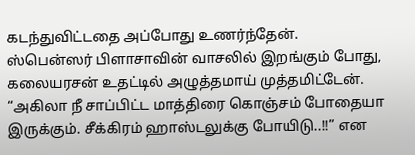கடந்துவிட்டதை அப்போது உணர்ந்தேன்.
ஸ்பென்ஸர் பிளாசாவின் வாசலில் இறங்கும் போது, கலையரசன் உதட்டில் அழுத்தமாய் முத்தமிட்டேன்.
“அகிலா நீ சாப்பிட்ட மாத்திரை கொஞ்சம் போதையா இருக்கும். சீக்கிரம் ஹாஸ்டலுக்கு போயிடு..!!” என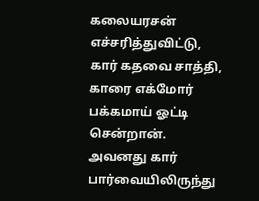கலையரசன் எச்சரித்துவிட்டு, கார் கதவை சாத்தி, காரை எக்மோர் பக்கமாய் ஓட்டி சென்றான்.
அவனது கார் பார்வையிலிருந்து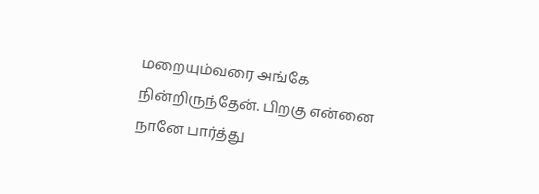மறையும்வரை அங்கே நின்றிருந்தேன். பிறகு என்னை நானே பார்த்து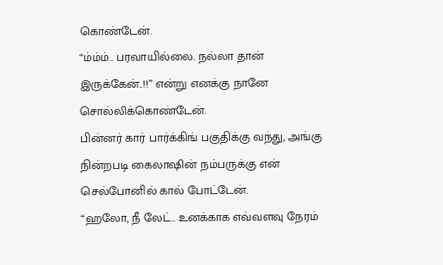கொண்டேன்.
“ம்ம்ம்.. பரவாயில்லை. நல்லா தான் இருக்கேன்..!!” என்று எனக்கு நானே சொல்லிக்கொண்டேன்.
பின்னர் கார் பார்க்கிங் பகுதிக்கு வந்து, அங்கு நின்றபடி கைலாஷின் நம்பருக்கு என் செல்போனில் கால் போட்டேன்.
“ஹலோ, நீ லேட்.. உனக்காக எவ்வளவு நேரம்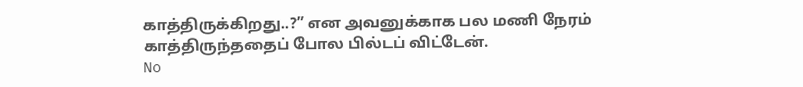காத்திருக்கிறது..?” என அவனுக்காக பல மணி நேரம் காத்திருந்ததைப் போல பில்டப் விட்டேன்.
No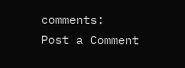comments:
Post a Comment